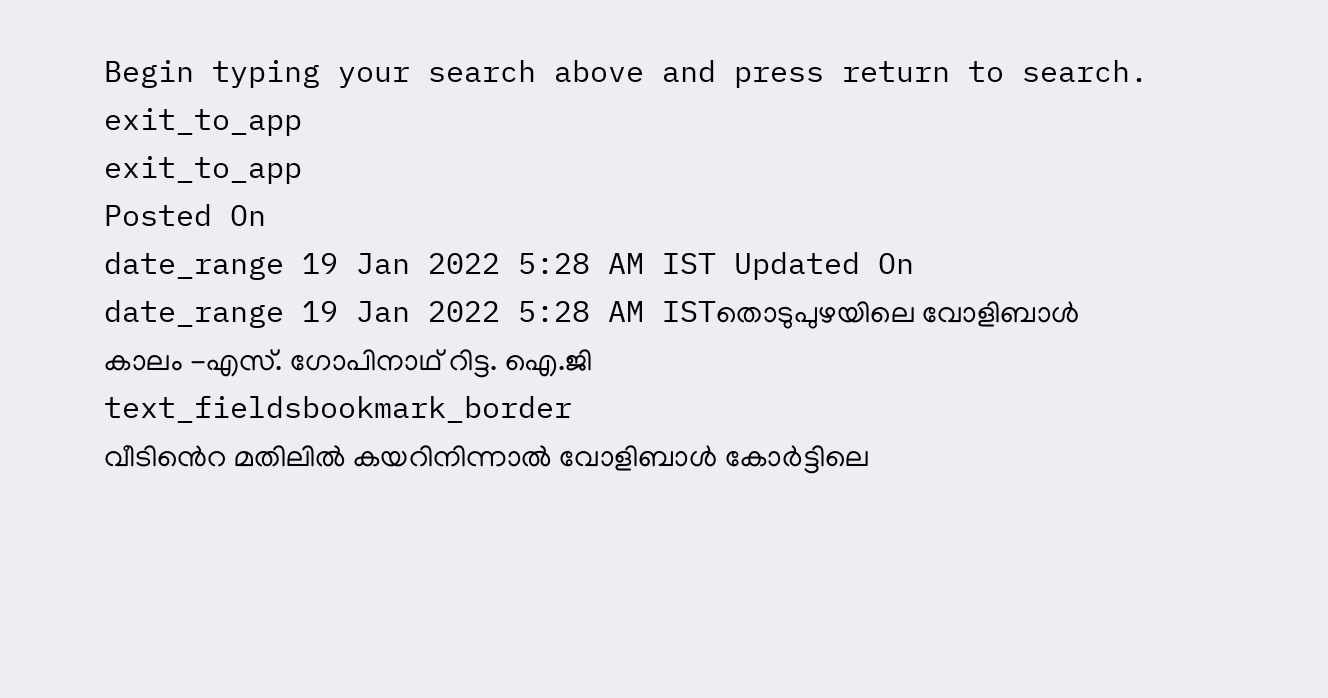Begin typing your search above and press return to search.
exit_to_app
exit_to_app
Posted On
date_range 19 Jan 2022 5:28 AM IST Updated On
date_range 19 Jan 2022 5:28 AM ISTതൊടുപുഴയിലെ വോളിബാൾ കാലം -എസ്. ഗോപിനാഥ് റിട്ട. ഐ.ജി
text_fieldsbookmark_border
വീടിൻെറ മതിലിൽ കയറിനിന്നാൽ വോളിബാൾ കോർട്ടിലെ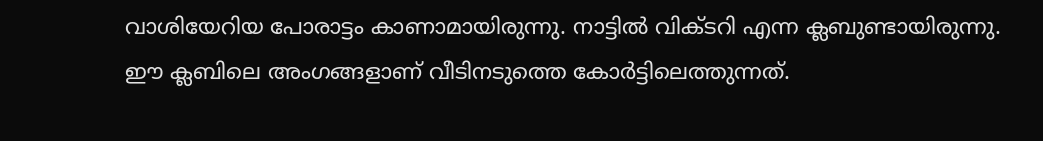വാശിയേറിയ പോരാട്ടം കാണാമായിരുന്നു. നാട്ടിൽ വിക്ടറി എന്ന ക്ലബുണ്ടായിരുന്നു. ഈ ക്ലബിലെ അംഗങ്ങളാണ് വീടിനടുത്തെ കോർട്ടിലെത്തുന്നത്.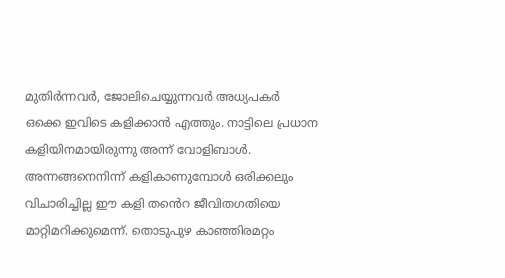മുതിർന്നവർ, ജോലിചെയ്യുന്നവർ അധ്യപകർ ഒക്കെ ഇവിടെ കളിക്കാൻ എത്തും. നാട്ടിലെ പ്രധാന കളിയിനമായിരുന്നു അന്ന് വോളിബാൾ. അന്നങ്ങനെനിന്ന് കളികാണുമ്പോൾ ഒരിക്കലും വിചാരിച്ചില്ല ഈ കളി തൻെറ ജീവിതഗതിയെ മാറ്റിമറിക്കുമെന്ന്. തൊടുപുഴ കാഞ്ഞിരമറ്റം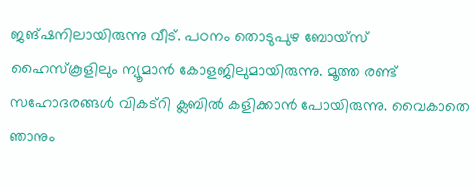ജങ്ഷനിലായിരുന്നു വീട്. പഠനം തൊടുപുഴ ബോയ്സ് ഹൈസ്കൂളിലും ന്യൂമാൻ കോളജിലുമായിരുന്നു. മൂത്ത രണ്ട് സഹോദരങ്ങൾ വികട്റി ക്ലബിൽ കളിക്കാൻ പോയിരുന്നു. വൈകാതെ ഞാനും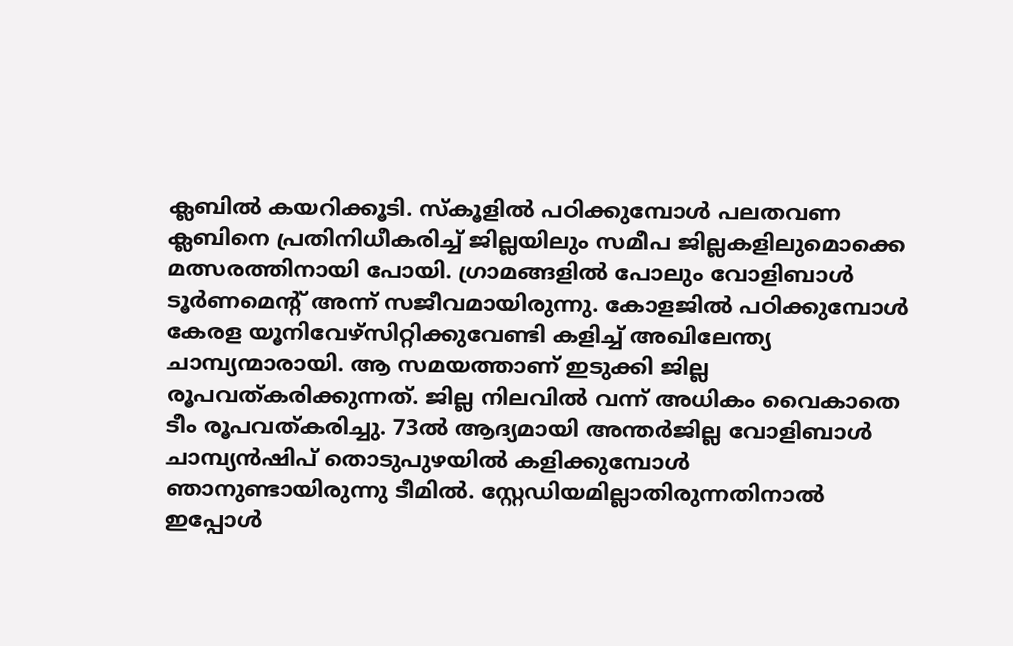ക്ലബിൽ കയറിക്കൂടി. സ്കൂളിൽ പഠിക്കുമ്പോൾ പലതവണ ക്ലബിനെ പ്രതിനിധീകരിച്ച് ജില്ലയിലും സമീപ ജില്ലകളിലുമൊക്കെ മത്സരത്തിനായി പോയി. ഗ്രാമങ്ങളിൽ പോലും വോളിബാൾ ടൂർണമെന്റ് അന്ന് സജീവമായിരുന്നു. കോളജിൽ പഠിക്കുമ്പോൾ കേരള യൂനിവേഴ്സിറ്റിക്കുവേണ്ടി കളിച്ച് അഖിലേന്ത്യ ചാമ്പ്യന്മാരായി. ആ സമയത്താണ് ഇടുക്കി ജില്ല രൂപവത്കരിക്കുന്നത്. ജില്ല നിലവിൽ വന്ന് അധികം വൈകാതെ ടീം രൂപവത്കരിച്ചു. 73ൽ ആദ്യമായി അന്തർജില്ല വോളിബാൾ ചാമ്പ്യൻഷിപ് തൊടുപുഴയിൽ കളിക്കുമ്പോൾ ഞാനുണ്ടായിരുന്നു ടീമിൽ. സ്റ്റേഡിയമില്ലാതിരുന്നതിനാൽ ഇപ്പോൾ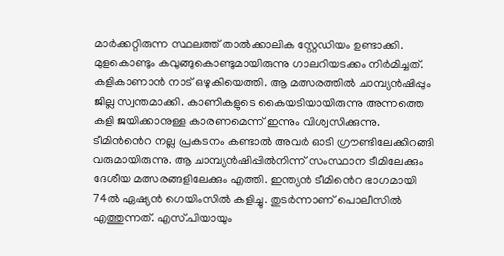മാർക്കറ്റിരുന്ന സ്ഥലത്ത് താൽക്കാലിക സ്റ്റേഡിയം ഉണ്ടാക്കി. മുളകൊണ്ടും കവുങ്ങുകൊണ്ടുമായിരുന്നു ഗാലറിയടക്കം നിർമിച്ചത്. കളികാണാൻ നാട് ഒഴുകിയെത്തി. ആ മത്സരത്തിൽ ചാമ്പ്യൻഷിപ്പും ജില്ല സ്വന്തമാക്കി. കാണികളുടെ കൈയടിയായിരുന്നു അന്നത്തെ കളി ജയിക്കാനുള്ള കാരണമെന്ന് ഇന്നും വിശ്വസിക്കുന്നു. ടീമിൻൻെറ നല്ല പ്രകടനം കണ്ടാൽ അവർ ഓടി ഗ്രൗണ്ടിലേക്കിറങ്ങി വരുമായിരുന്നു. ആ ചാമ്പ്യൻഷിപ്പിൽനിന്ന് സംസ്ഥാന ടീമിലേക്കും ദേശീയ മത്സരങ്ങളിലേക്കും എത്തി. ഇന്ത്യൻ ടീമിൻെറ ഭാഗമായി 74ൽ ഏഷ്യൻ ഗെയിംസിൽ കളിച്ചു. തുടർന്നാണ് പൊലീസിൽ എത്തുന്നത്. എസ്.പിയായും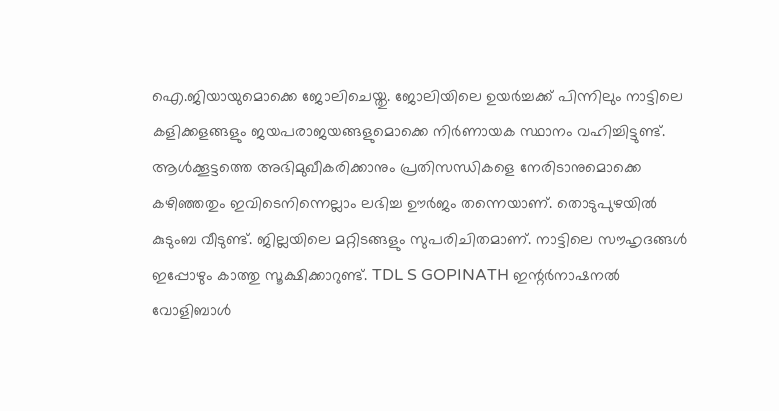ഐ.ജിയായുമൊക്കെ ജോലിചെയ്തു. ജോലിയിലെ ഉയർച്ചക്ക് പിന്നിലും നാട്ടിലെ കളിക്കളങ്ങളും ജയപരാജയങ്ങളുമൊക്കെ നിർണായക സ്ഥാനം വഹിച്ചിട്ടുണ്ട്. ആൾക്കൂട്ടത്തെ അഭിമുഖീകരിക്കാനും പ്രതിസന്ധികളെ നേരിടാനുമൊക്കെ കഴിഞ്ഞതും ഇവിടെനിന്നെല്ലാം ലഭിച്ച ഊർജം തന്നെയാണ്. തൊടുപുഴയിൽ കുടുംബ വീടുണ്ട്. ജില്ലയിലെ മറ്റിടങ്ങളും സുപരിചിതമാണ്. നാട്ടിലെ സൗഹൃദങ്ങൾ ഇപ്പോഴും കാത്തു സൂക്ഷിക്കാറുണ്ട്. TDL S GOPINATH ഇന്റർനാഷനൽ വോളിബാൾ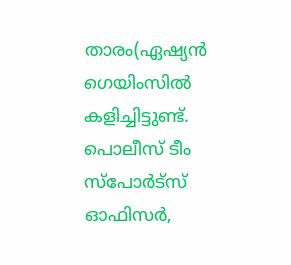താരം(ഏഷ്യൻ ഗെയിംസിൽ കളിച്ചിട്ടുണ്ട്. പൊലീസ് ടീം സ്പോർട്സ് ഓഫിസർ,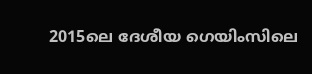2015ലെ ദേശീയ ഗെയിംസിലെ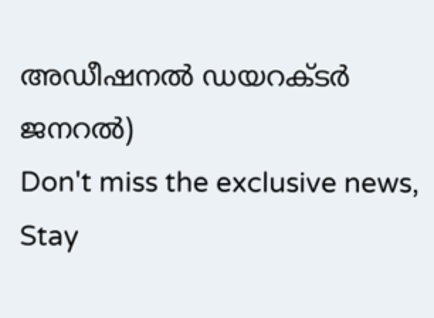അഡീഷനൽ ഡയറക്ടർ ജനറൽ)
Don't miss the exclusive news, Stay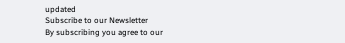updated
Subscribe to our Newsletter
By subscribing you agree to our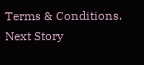Terms & Conditions.
Next Story